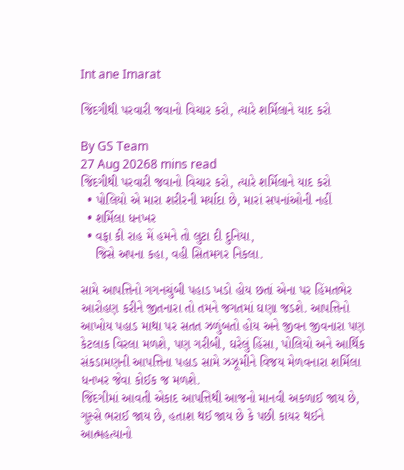Int ane Imarat

જિંદગીથી પરવારી જવાનો વિચાર કરો, ત્યારે શર્મિલાને યાદ કરો

By GS Team
27 Aug 20268 mins read
જિંદગીથી પરવારી જવાનો વિચાર કરો, ત્યારે શર્મિલાને યાદ કરો
  • પોલિયો એ મારા શરીરની મર્યાદા છે, મારાં સપનાંઓની નહીં
  • શર્મિલા ધનખર
  • વફા કી રાહ મેં હમને તો લુટા દી દુનિયા,
    જિસે અપના કહા, વહી સિતમગર નિકલા.

સામે આપત્તિનો ગગનચુંબી પહાડ ખડો હોય છતાં એના પર હિંમતભેર આરોહણ કરીને જીતનારા તો તમને જગતમાં ઘણા જડશે. આપત્તિનો આખોય પહાડ માથા પર સતત ઝળુંબતો હોય અને જીવન જીવનારા પણ કેટલાક વિરલા મળશે, પણ ગરીબી, ઘરેલું હિંસા, પોલિયો અને આર્થિક સંકડામણની આપત્તિના પહાડ સામે ઝઝૂમીને વિજય મેળવનારા શર્મિલા ધનખર જેવા કોઈક જ મળશે.
જિંદગીમાં આવતી એકાદ આપત્તિથી આજનો માનવી અકળાઈ જાય છે, ગુસ્સે ભરાઈ જાય છે, હતાશ થઈ જાય છે કે પછી કાયર થઈને આત્મહત્યાનો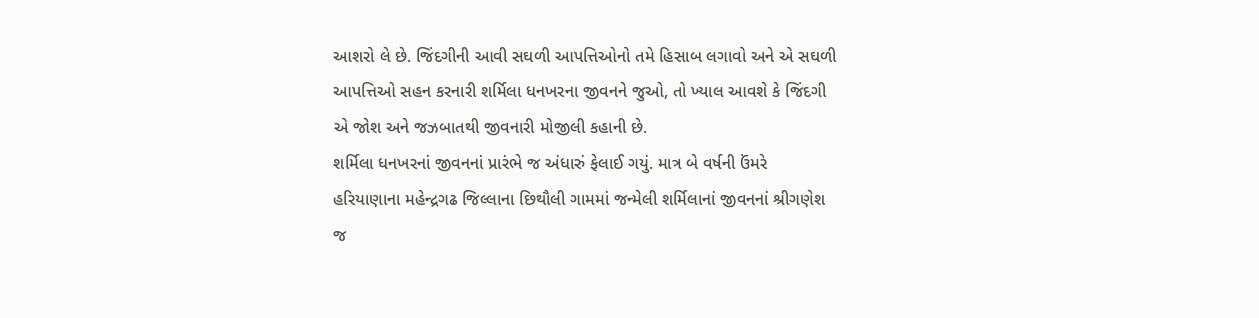આશરો લે છે. જિંદગીની આવી સઘળી આપત્તિઓનો તમે હિસાબ લગાવો અને એ સઘળી આપત્તિઓ સહન કરનારી શર્મિલા ધનખરના જીવનને જુઓ, તો ખ્યાલ આવશે કે જિંદગી એ જોશ અને જઝબાતથી જીવનારી મોજીલી કહાની છે.
શર્મિલા ધનખરનાં જીવનનાં પ્રારંભે જ અંધારું ફેલાઈ ગયું. માત્ર બે વર્ષની ઉંમરે હરિયાણાના મહેન્દ્રગઢ જિલ્લાના છિથૌલી ગામમાં જન્મેલી શર્મિલાનાં જીવનનાં શ્રીગણેશ જ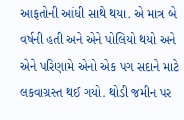આફતોની આંધી સાથે થયા. એ માત્ર બે વર્ષની હતી અને એને પોલિયો થયો અને એને પરિણામે એનો એક પગ સદાને માટે લકવાગ્રસ્ત થઈ ગયો. થોડી જમીન પર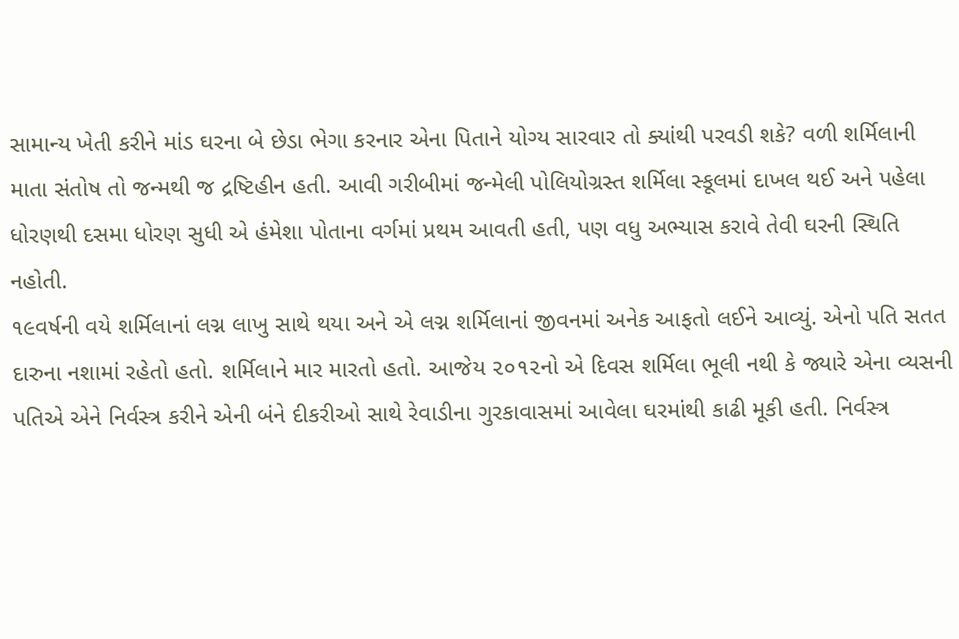સામાન્ય ખેતી કરીને માંડ ઘરના બે છેડા ભેગા કરનાર એના પિતાને યોગ્ય સારવાર તો ક્યાંથી પરવડી શકે? વળી શર્મિલાની માતા સંતોષ તો જન્મથી જ દ્રષ્ટિહીન હતી. આવી ગરીબીમાં જન્મેલી પોલિયોગ્રસ્ત શર્મિલા સ્કૂલમાં દાખલ થઈ અને પહેલા ધોરણથી દસમા ધોરણ સુધી એ હંમેશા પોતાના વર્ગમાં પ્રથમ આવતી હતી, પણ વધુ અભ્યાસ કરાવે તેવી ઘરની સ્થિતિ નહોતી.
૧૯વર્ષની વયે શર્મિલાનાં લગ્ન લાખુ સાથે થયા અને એ લગ્ન શર્મિલાનાં જીવનમાં અનેક આફતો લઈને આવ્યું. એનો પતિ સતત દારુના નશામાં રહેતો હતો. શર્મિલાને માર મારતો હતો. આજેય ૨૦૧૨નો એ દિવસ શર્મિલા ભૂલી નથી કે જ્યારે એના વ્યસની પતિએ એને નિર્વસ્ત્ર કરીને એની બંને દીકરીઓ સાથે રેવાડીના ગુરકાવાસમાં આવેલા ઘરમાંથી કાઢી મૂકી હતી. નિર્વસ્ત્ર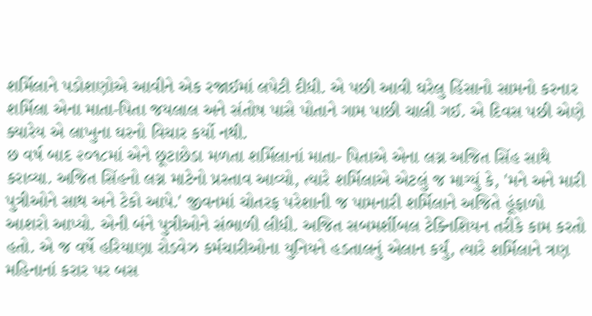શર્મિલાને પડોશણોએ આવીને એક રજાઈમાં લપેટી દીધી. એ પછી આવી ઘરેલુ હિંસાનો સામનો કરનાર શર્મિલા એના માતા-પિતા જયલાલ અને સંતોષ પાસે પોતાને ગામ પાછી ચાલી ગઈ. એ દિવસ પછી એણે ક્યારેય એ લાખુના ઘરનો વિચાર કર્યો નથી.
છ વર્ષ બાદ ૨૦૧૮માં એને છૂટાછેડા મળતા શર્મિલાનાં માતા- પિતાએ એના લગ્ન અજિત સિંહ સાથે કરાવ્યા. અજિત સિંહનો લગ્ન માટેનો પ્રસ્તાવ આવ્યો, ત્યારે શર્મિલાએ એટલું જ માગ્યું કે, 'મને અને મારી પુત્રીઓને સાથ અને ટેકો આપે.' જીવનમાં ચોતરફ પરેશાની જ પામનારી શર્મિલાને અજિતે હૂંફાળો આશરો આપ્યો. એની બંને પુત્રીઓને સંભાળી લીધી. અજિત સબમર્શીબલ ટેક્નિશિયન તરીકે કામ કરતો હતો. એ જ વર્ષે હરિયાણા રોડવેઝ કર્મચારીઓના યુનિયને હડતાલનું એલાન કર્યું, ત્યારે શર્મિલાને ત્રણ મહિનાનાં કરાર પર બસ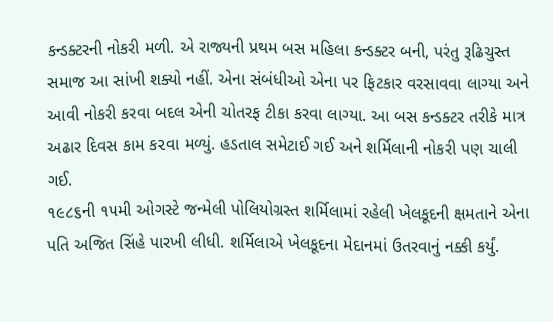કન્ડક્ટરની નોકરી મળી. એ રાજ્યની પ્રથમ બસ મહિલા કન્ડક્ટર બની, પરંતુ રૂઢિચુસ્ત સમાજ આ સાંખી શક્યો નહીં. એના સંબંધીઓ એના પર ફિટકાર વરસાવવા લાગ્યા અને આવી નોકરી કરવા બદલ એની ચોતરફ ટીકા કરવા લાગ્યા. આ બસ કન્ડક્ટર તરીકે માત્ર અઢાર દિવસ કામ ક૨વા મળ્યું. હડતાલ સમેટાઈ ગઈ અને શર્મિલાની નોકરી પણ ચાલી ગઈ.
૧૯૮૬ની ૧૫મી ઓગસ્ટે જન્મેલી પોલિયોગ્રસ્ત શર્મિલામાં રહેલી ખેલકૂદની ક્ષમતાને એના પતિ અજિત સિંહે પારખી લીધી. શર્મિલાએ ખેલકૂદના મેદાનમાં ઉતરવાનું નક્કી કર્યું.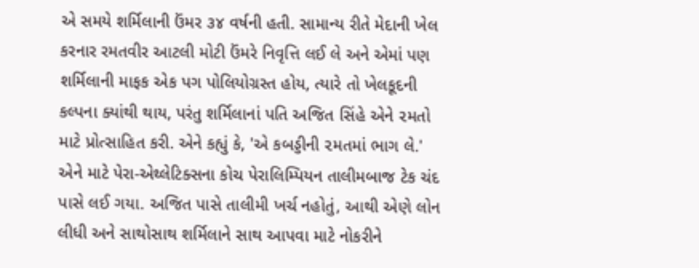એ સમયે શર્મિલાની ઉંમર ૩૪ વર્ષની હતી. સામાન્ય રીતે મેદાની ખેલ કરનાર રમતવીર આટલી મોટી ઉંમરે નિવૃત્તિ લઈ લે અને એમાં પણ શર્મિલાની માફક એક પગ પોલિયોગ્રસ્ત હોય, ત્યારે તો ખેલકૂદની કલ્પના ક્યાંથી થાય, પરંતુ શર્મિલાનાં પતિ અજિત સિંહે એને ૨મતો માટે પ્રોત્સાહિત કરી. એને કહ્યું કે, 'એ કબડ્ડીની ૨મતમાં ભાગ લે.' એને માટે પેરા-એથ્લેટિક્સના કોચ પેરાલિમ્પિયન તાલીમબાજ ટેક ચંદ પાસે લઈ ગયા. અજિત પાસે તાલીમી ખર્ચ નહોતું, આથી એણે લોન લીધી અને સાથોસાથ શર્મિલાને સાથ આપવા માટે નોકરીને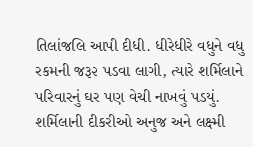તિલાંજલિ આપી દીધી. ધીરેધીરે વધુને વધુ રકમની જરૂ૨ પડવા લાગી, ત્યારે શર્મિલાને પરિવારનું ઘર પણ વેચી નાખવું પડયું. શર્મિલાની દીકરીઓ અનુજ અને લક્ષ્મી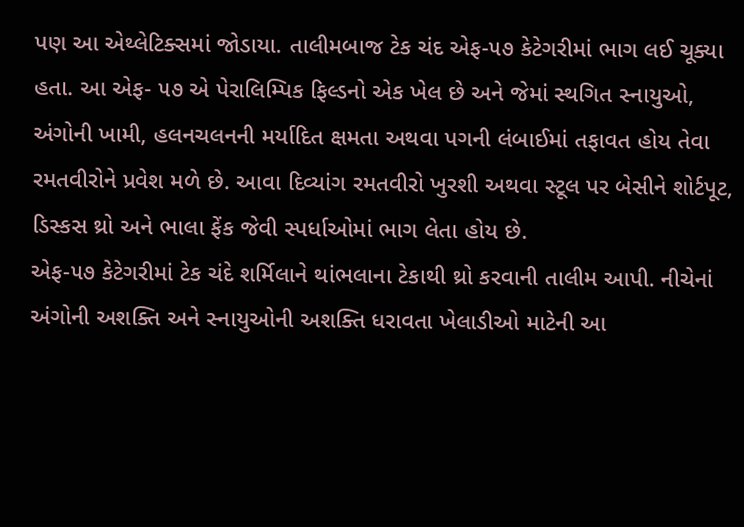પણ આ એથ્લેટિક્સમાં જોડાયા. તાલીમબાજ ટેક ચંદ એફ-૫૭ કેટેગરીમાં ભાગ લઈ ચૂક્યા હતા. આ એફ- ૫૭ એ પેરાલિમ્પિક ફિલ્ડનો એક ખેલ છે અને જેમાં સ્થગિત સ્નાયુઓ, અંગોની ખામી, હલનચલનની મર્યાદિત ક્ષમતા અથવા પગની લંબાઈમાં તફાવત હોય તેવા રમતવીરોને પ્રવેશ મળે છે. આવા દિવ્યાંગ રમતવીરો ખુરશી અથવા સ્ટૂલ પર બેસીને શોર્ટપૂટ, ડિસ્કસ થ્રો અને ભાલા ફેંક જેવી સ્પર્ધાઓમાં ભાગ લેતા હોય છે.
એફ-૫૭ કેટેગરીમાં ટેક ચંદે શર્મિલાને થાંભલાના ટેકાથી થ્રો કરવાની તાલીમ આપી. નીચેનાં અંગોની અશક્તિ અને સ્નાયુઓની અશક્તિ ધરાવતા ખેલાડીઓ માટેની આ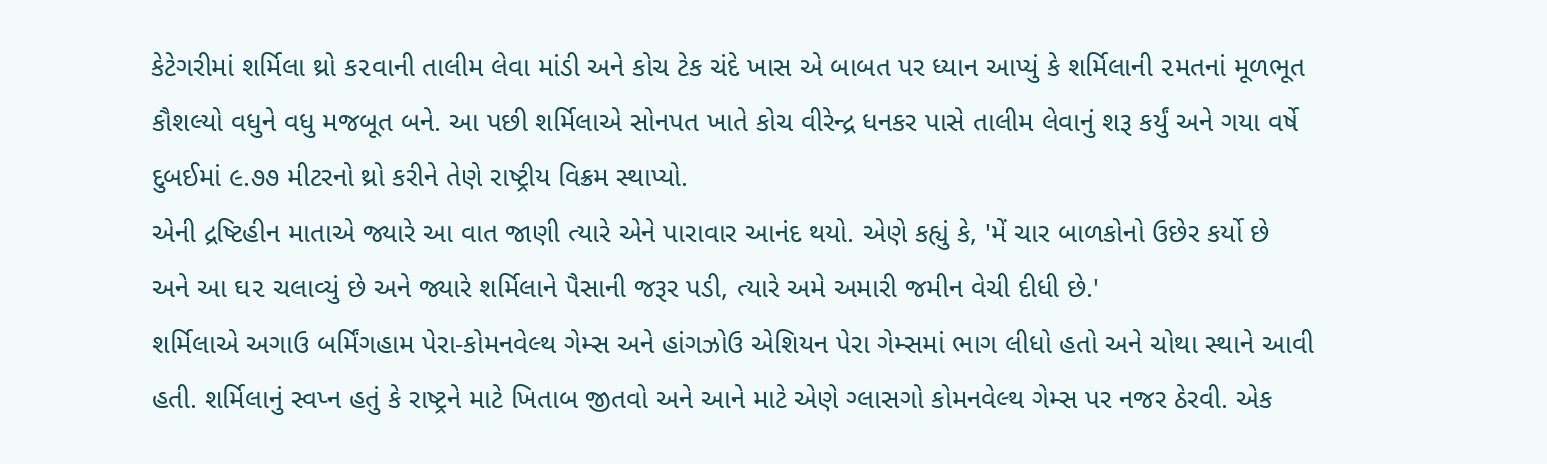કેટેગરીમાં શર્મિલા થ્રો ક૨વાની તાલીમ લેવા માંડી અને કોચ ટેક ચંદે ખાસ એ બાબત પર ધ્યાન આપ્યું કે શર્મિલાની ૨મતનાં મૂળભૂત કૌશલ્યો વધુને વધુ મજબૂત બને. આ પછી શર્મિલાએ સોનપત ખાતે કોચ વીરેન્દ્ર ધનકર પાસે તાલીમ લેવાનું શરૂ કર્યું અને ગયા વર્ષે દુબઈમાં ૯.૭૭ મીટરનો થ્રો કરીને તેણે રાષ્ટ્રીય વિક્રમ સ્થાપ્યો.
એની દ્રષ્ટિહીન માતાએ જ્યારે આ વાત જાણી ત્યારે એને પારાવાર આનંદ થયો. એણે કહ્યું કે, 'મેં ચાર બાળકોનો ઉછેર કર્યો છે અને આ ઘ૨ ચલાવ્યું છે અને જ્યારે શર્મિલાને પૈસાની જરૂર પડી, ત્યારે અમે અમારી જમીન વેચી દીધી છે.'
શર્મિલાએ અગાઉ બર્મિંગહામ પેરા-કોમનવેલ્થ ગેમ્સ અને હાંગઝોઉ એશિયન પેરા ગેમ્સમાં ભાગ લીધો હતો અને ચોથા સ્થાને આવી હતી. શર્મિલાનું સ્વપ્ન હતું કે રાષ્ટ્રને માટે ખિતાબ જીતવો અને આને માટે એણે ગ્લાસગો કોમનવેલ્થ ગેમ્સ પર નજર ઠેરવી. એક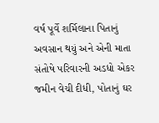વર્ષ પૂર્વે શર્મિલાના પિતાનું અવસાન થયું અને એની માતા સંતોષે પરિવારની અડધો એકર જમીન વેચી દીધી, પોતાનું ઘર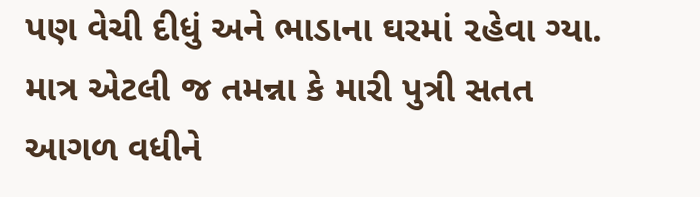પણ વેચી દીધું અને ભાડાના ઘરમાં ૨હેવા ગ્યા. માત્ર એટલી જ તમન્ના કે મારી પુત્રી સતત આગળ વધીને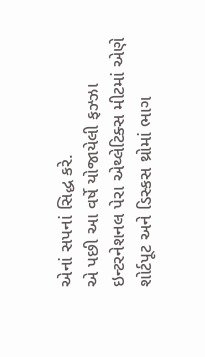એનાં સપનાં સિદ્ધ કરે.
એ પછી આ વર્ષે યોજાયેલી ફઝ્ઝા ઇન્ટરનેશનલ પેરા એથ્લેટિક્સ મીટમાં એણે શોર્ટપૂટ અને ડિસ્કસ થ્રોમાં ભાગ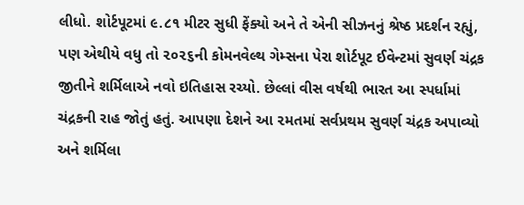લીધો. શોર્ટપૂટમાં ૯.૮૧ મીટર સુધી ફેંક્યો અને તે એની સીઝનનું શ્રેષ્ઠ પ્રદર્શન રહ્યું, પણ એથીયે વધુ તો ૨૦૨૬ની કોમનવેલ્થ ગેમ્સના પેરા શોર્ટપૂટ ઈવેન્ટમાં સુવર્ણ ચંદ્રક જીતીને શર્મિલાએ નવો ઇતિહાસ રચ્યો. છેલ્લાં વીસ વર્ષથી ભારત આ સ્પર્ધામાં ચંદ્રકની રાહ જોતું હતું. આપણા દેશને આ ૨મતમાં સર્વપ્રથમ સુવર્ણ ચંદ્રક અપાવ્યો અને શર્મિલા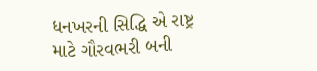ધનખરની સિદ્ધિ એ રાષ્ટ્ર માટે ગૌરવભરી બની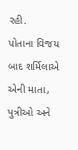રહી.
પોતાના વિજય બાદ શર્મિલાએ એની માતા, પુત્રીઓ અને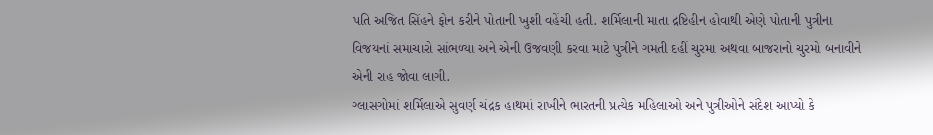પતિ અજિત સિંહને ફોન કરીને પોતાની ખુશી વહેંચી હતી. શર્મિલાની માતા દ્રષ્ટિહીન હોવાથી એણે પોતાની પુત્રીના વિજયનાં સમાચારો સાંભળ્યા અને એની ઉજવણી કરવા માટે પુત્રીને ગમતી દહીં ચુરમા અથવા બાજરાનો ચુરમો બનાવીને એની રાહ જોવા લાગી.
ગ્લાસગોમાં શર્મિલાએ સુવર્ણ ચંદ્રક હાથમાં રાખીને ભારતની પ્રત્યેક મહિલાઓ અને પુત્રીઓને સંદેશ આપ્યો કે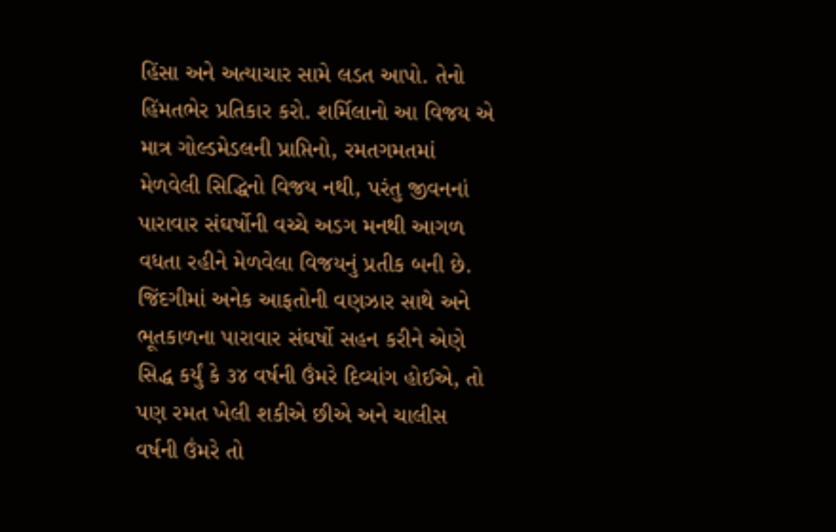હિંસા અને અત્યાચાર સામે લડત આપો. તેનો હિંમતભેર પ્રતિકાર કરો. શર્મિલાનો આ વિજય એ માત્ર ગોલ્ડમેડલની પ્રાપ્તિનો, રમતગમતમાં મેળવેલી સિદ્ધિનો વિજય નથી, પરંતુ જીવનનાં પારાવાર સંઘર્ષોની વચ્ચે અડગ મનથી આગળ વધતા રહીને મેળવેલા વિજયનું પ્રતીક બની છે.
જિંદગીમાં અનેક આફતોની વણઝાર સાથે અને ભૂતકાળના પારાવાર સંઘર્ષો સહન કરીને એણે સિદ્ધ કર્યું કે ૩૪ વર્ષની ઉંમરે દિવ્યાંગ હોઈએ, તો પણ રમત ખેલી શકીએ છીએ અને ચાલીસ વર્ષની ઉંમરે તો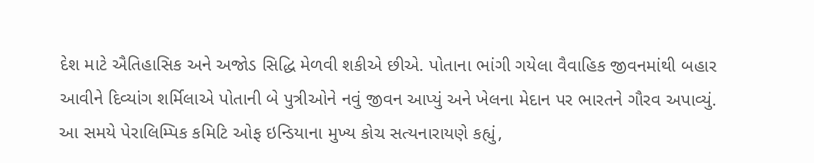દેશ માટે ઐતિહાસિક અને અજોડ સિદ્ધિ મેળવી શકીએ છીએ. પોતાના ભાંગી ગયેલા વૈવાહિક જીવનમાંથી બહાર આવીને દિવ્યાંગ શર્મિલાએ પોતાની બે પુત્રીઓને નવું જીવન આપ્યું અને ખેલના મેદાન પર ભારતને ગૌરવ અપાવ્યું.
આ સમયે પેરાલિમ્પિક કમિટિ ઓફ ઇન્ડિયાના મુખ્ય કોચ સત્યનારાયણે કહ્યું,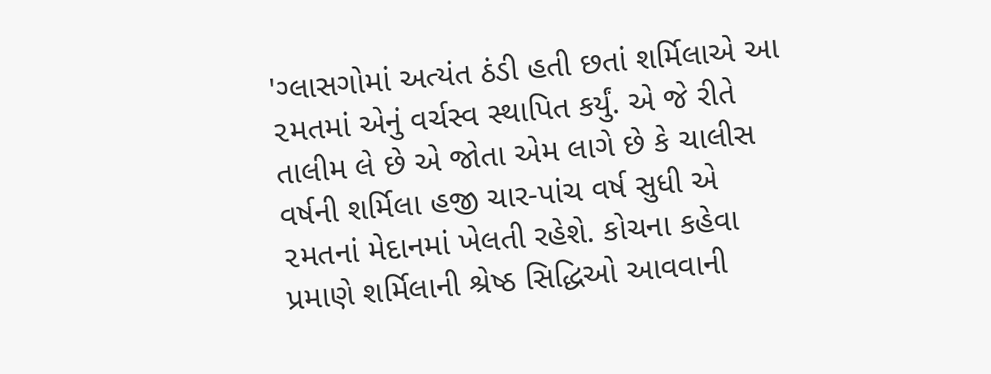'ગ્લાસગોમાં અત્યંત ઠંડી હતી છતાં શર્મિલાએ આ ૨મતમાં એનું વર્ચસ્વ સ્થાપિત કર્યું. એ જે રીતે તાલીમ લે છે એ જોતા એમ લાગે છે કે ચાલીસ વર્ષની શર્મિલા હજી ચાર-પાંચ વર્ષ સુધી એ ૨મતનાં મેદાનમાં ખેલતી રહેશે. કોચના કહેવા પ્રમાણે શર્મિલાની શ્રેષ્ઠ સિદ્ધિઓ આવવાની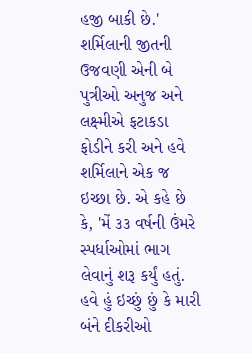હજી બાકી છે.'
શર્મિલાની જીતની ઉજવણી એની બે પુત્રીઓ અનુજ અને લક્ષ્મીએ ફટાકડા ફોડીને કરી અને હવે શર્મિલાને એક જ ઇચ્છા છે. એ કહે છે કે, 'મેં ૩૩ વર્ષની ઉંમરે સ્પર્ધાઓમાં ભાગ લેવાનું શરૂ કર્યું હતું. હવે હું ઇચ્છું છું કે મારી બંને દીકરીઓ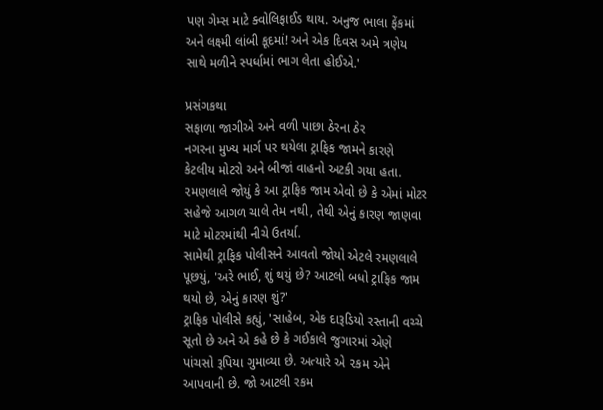પણ ગેમ્સ માટે ક્વોલિફાઈડ થાય. અનુજ ભાલા ફેંકમાં અને લક્ષ્મી લાંબી કૂદમાં! અને એક દિવસ અમે ત્રણેય સાથે મળીને સ્પર્ધામાં ભાગ લેતા હોઈએ.'

પ્રસંગકથા
સફાળા જાગીએ અને વળી પાછા ઠેરના ઠેર
નગરના મુખ્ય માર્ગ પર થયેલા ટ્રાફિક જામને કારણે કેટલીય મોટરો અને બીજાં વાહનો અટકી ગયા હતા. ૨મણલાલે જોયું કે આ ટ્રાફિક જામ એવો છે કે એમાં મોટર સહેજે આગળ ચાલે તેમ નથી, તેથી એનું કારણ જાણવા માટે મોટરમાંથી નીચે ઉતર્યા.
સામેથી ટ્રાફિક પોલીસને આવતો જોયો એટલે રમણલાલે પૂછયું, 'અરે ભાઈ, શું થયું છે? આટલો બધો ટ્રાફિક જામ થયો છે, એનું કારણ શું?'
ટ્રાફિક પોલીસે કહ્યું, 'સાહેબ, એક દારૂડિયો રસ્તાની વચ્ચે સૂતો છે અને એ કહે છે કે ગઈકાલે જુગારમાં એણે પાંચસો રૂપિયા ગુમાવ્યા છે. અત્યારે એ ૨કમ એને આપવાની છે. જો આટલી રકમ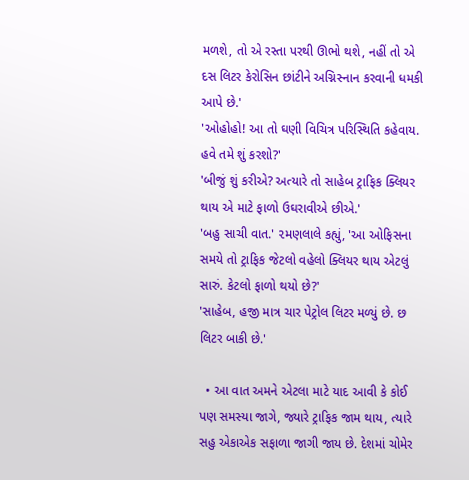મળશે, તો એ રસ્તા પરથી ઊભો થશે, નહીં તો એ દસ લિટર કેરોસિન છાંટીને અગ્નિસ્નાન કરવાની ધમકી આપે છે.'
'ઓહોહો! આ તો ઘણી વિચિત્ર પરિસ્થિતિ કહેવાય. હવે તમે શું કરશો?'
'બીજું શું કરીએ? અત્યારે તો સાહેબ ટ્રાફિક ક્લિયર થાય એ માટે ફાળો ઉઘરાવીએ છીએ.'
'બહુ સાચી વાત.' ૨મણલાલે કહ્યું, 'આ ઓફિસના સમયે તો ટ્રાફિક જેટલો વહેલો ક્લિયર થાય એટલું સારું. કેટલો ફાળો થયો છે?'
'સાહેબ, હજી માત્ર ચાર પેટ્રોલ લિટર મળ્યું છે. છ લિટર બાકી છે.'

  • આ વાત અમને એટલા માટે યાદ આવી કે કોઈ પણ સમસ્યા જાગે, જ્યારે ટ્રાફિક જામ થાય, ત્યારે સહુ એકાએક સફાળા જાગી જાય છે. દેશમાં ચોમેર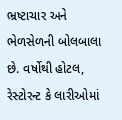ભ્રષ્ટાચાર અને ભેળસેળની બોલબાલા છે. વર્ષોથી હોટલ, રેસ્ટોરન્ટ કે લારીઓમાં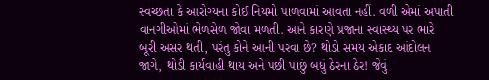સ્વચ્છતા કે આરોગ્યના કોઈ નિયમો પાળવામાં આવતા નહીં. વળી એમાં અપાતી વાનગીઓમાં ભેળસેળ જોવા મળતી. આને કારણે પ્રજાના સ્વાસ્થ્ય પર ભારે બૂરી અસર થતી, પરંતુ કોને આની પરવા છે? થોડો સમય એકાદ આંદોલન જાગે, થોડી કાર્યવાહી થાય અને પછી પાછું બધું ઠેરના ઠેર! જેવું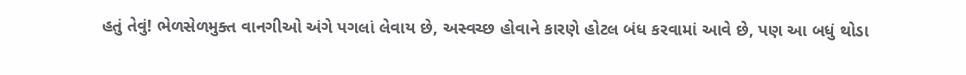હતું તેવું! ભેળસેળમુક્ત વાનગીઓ અંગે પગલાં લેવાય છે, અસ્વચ્છ હોવાને કારણે હોટલ બંધ કરવામાં આવે છે, પણ આ બધું થોડા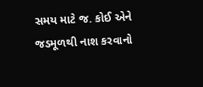સમય માટે જ. કોઈ એને જડમૂળથી નાશ કરવાનો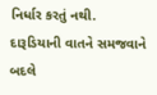નિર્ધાર કરતું નથી. દારૂડિયાની વાતને સમજવાને બદલે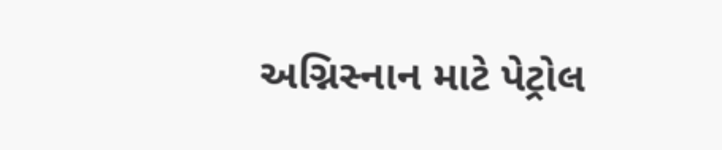અગ્નિસ્નાન માટે પેટ્રોલ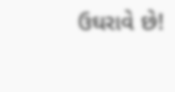ઉઘરાવે છે!